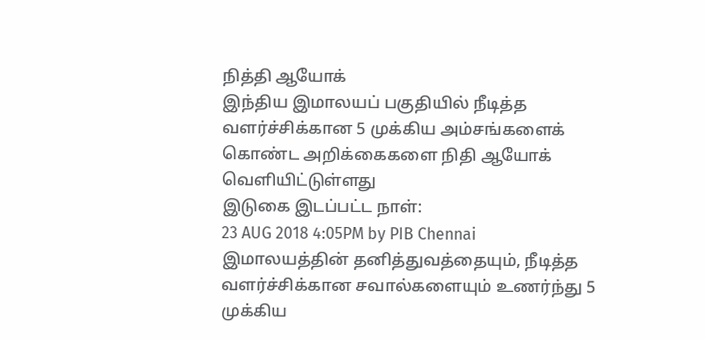நித்தி ஆயோக்
இந்திய இமாலயப் பகுதியில் நீடித்த வளர்ச்சிக்கான 5 முக்கிய அம்சங்களைக் கொண்ட அறிக்கைகளை நிதி ஆயோக் வெளியிட்டுள்ளது
இடுகை இடப்பட்ட நாள்:
23 AUG 2018 4:05PM by PIB Chennai
இமாலயத்தின் தனித்துவத்தையும், நீடித்த வளர்ச்சிக்கான சவால்களையும் உணர்ந்து 5 முக்கிய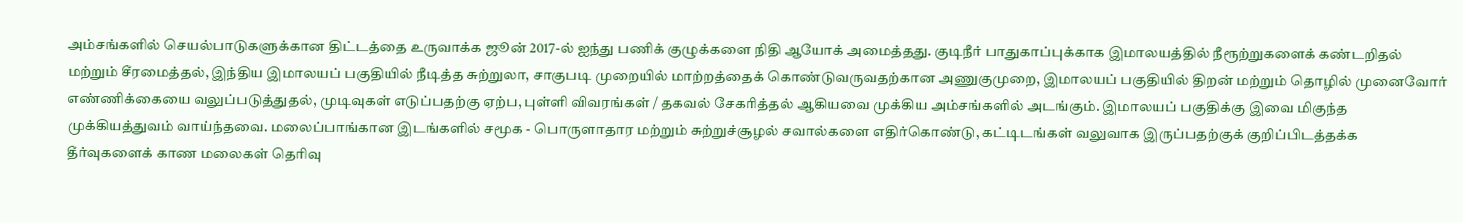அம்சங்களில் செயல்பாடுகளுக்கான திட்டத்தை உருவாக்க ஜூன் 2017-ல் ஐந்து பணிக் குழுக்களை நிதி ஆயோக் அமைத்தது. குடிநீர் பாதுகாப்புக்காக இமாலயத்தில் நீரூற்றுகளைக் கண்டறிதல் மற்றும் சீரமைத்தல், இந்திய இமாலயப் பகுதியில் நீடித்த சுற்றுலா, சாகுபடி முறையில் மாற்றத்தைக் கொண்டுவருவதற்கான அணுகுமுறை, இமாலயப் பகுதியில் திறன் மற்றும் தொழில் முனைவோர் எண்ணிக்கையை வலுப்படுத்துதல், முடிவுகள் எடுப்பதற்கு ஏற்ப, புள்ளி விவரங்கள் / தகவல் சேகரித்தல் ஆகியவை முக்கிய அம்சங்களில் அடங்கும். இமாலயப் பகுதிக்கு இவை மிகுந்த முக்கியத்துவம் வாய்ந்தவை. மலைப்பாங்கான இடங்களில் சமூக - பொருளாதார மற்றும் சுற்றுச்சூழல் சவால்களை எதிர்கொண்டு, கட்டிடங்கள் வலுவாக இருப்பதற்குக் குறிப்பிடத்தக்க தீர்வுகளைக் காண மலைகள் தெரிவு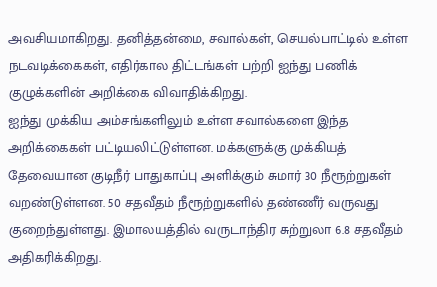அவசியமாகிறது. தனித்தன்மை, சவால்கள், செயல்பாட்டில் உள்ள நடவடிக்கைகள், எதிர்கால திட்டங்கள் பற்றி ஐந்து பணிக் குழுக்களின் அறிக்கை விவாதிக்கிறது.
ஐந்து முக்கிய அம்சங்களிலும் உள்ள சவால்களை இந்த அறிக்கைகள் பட்டியலிட்டுள்ளன. மக்களுக்கு முக்கியத் தேவையான குடிநீர் பாதுகாப்பு அளிக்கும் சுமார் 30 நீரூற்றுகள் வறண்டுள்ளன. 50 சதவீதம் நீரூற்றுகளில் தண்ணீர் வருவது குறைந்துள்ளது. இமாலயத்தில் வருடாந்திர சுற்றுலா 6.8 சதவீதம் அதிகரிக்கிறது.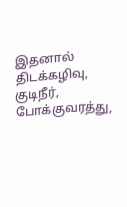இதனால் திடக்கழிவு, குடிநீர், போக்குவரத்து,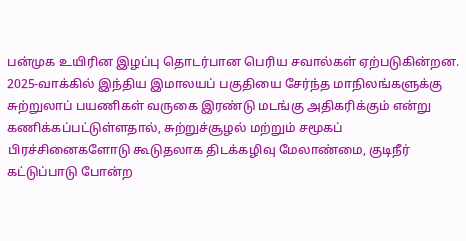பன்முக உயிரின இழப்பு தொடர்பான பெரிய சவால்கள் ஏற்படுகின்றன. 2025-வாக்கில் இந்திய இமாலயப் பகுதியை சேர்ந்த மாநிலங்களுக்கு சுற்றுலாப் பயணிகள் வருகை இரண்டு மடங்கு அதிகரிக்கும் என்று கணிக்கப்பட்டுள்ளதால், சுற்றுச்சூழல் மற்றும் சமூகப் பிரச்சினைகளோடு கூடுதலாக திடக்கழிவு மேலாண்மை, குடிநீர் கட்டுப்பாடு போன்ற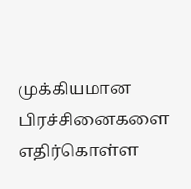முக்கியமான பிரச்சினைகளை எதிர்கொள்ள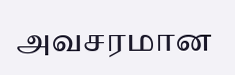அவசரமான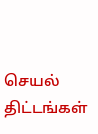செயல் திட்டங்கள்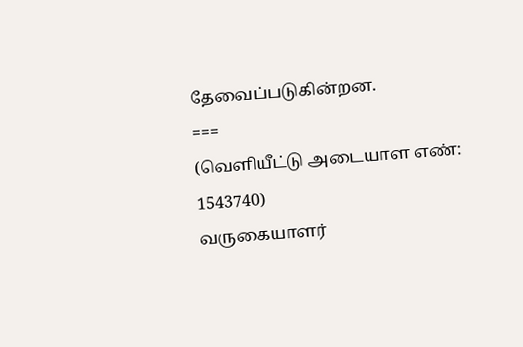தேவைப்படுகின்றன.
===
(வெளியீட்டு அடையாள எண்: 1543740)
வருகையாளர்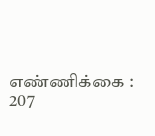எண்ணிக்கை : 207